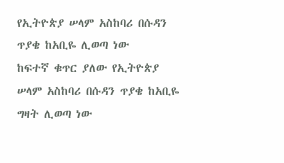የኢትዮጵያ ሠላም አስከባሪ በሱዳን ጥያቄ ከአቢዬ ሊወጣ ነው
ከፍተኛ ቁጥር ያለው የኢትዮጵያ ሠላም አስከባሪ በሱዳን ጥያቄ ከአቢዬ ግዛት ሊወጣ ነው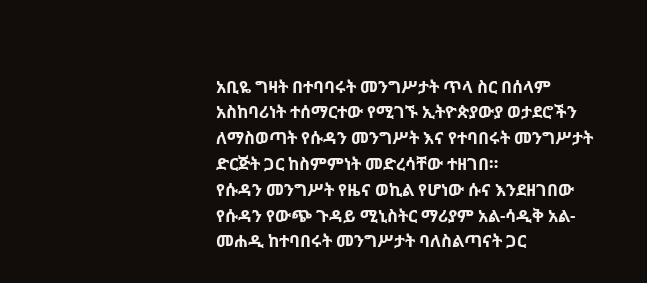አቢዬ ግዛት በተባባሩት መንግሥታት ጥላ ስር በሰላም አስከባሪነት ተሰማርተው የሚገኙ ኢትዮጵያውያ ወታደሮችን ለማስወጣት የሱዳን መንግሥት እና የተባበሩት መንግሥታት ድርጅት ጋር ከስምምነት መድረሳቸው ተዘገበ።
የሱዳን መንግሥት የዜና ወኪል የሆነው ሱና እንደዘገበው የሱዳን የውጭ ጉዳይ ሚኒስትር ማሪያም አል-ሳዲቅ አል-መሐዲ ከተባበሩት መንግሥታት ባለስልጣናት ጋር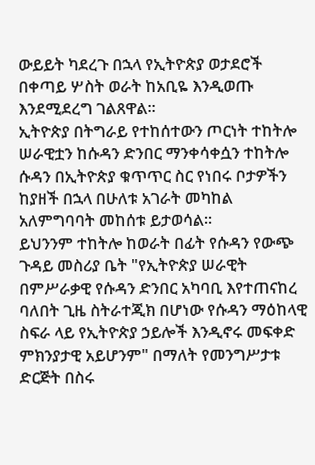ውይይት ካደረጉ በኋላ የኢትዮጵያ ወታደሮች በቀጣይ ሦስት ወራት ከአቢዬ እንዲወጡ እንደሚደረግ ገልጸዋል።
ኢትዮጵያ በትግራይ የተከሰተውን ጦርነት ተከትሎ ሠራዊቷን ከሱዳን ድንበር ማንቀሳቀሷን ተከትሎ ሱዳን በኢትዮጵያ ቁጥጥር ስር የነበሩ ቦታዎችን ከያዘች በኋላ በሁለቱ አገራት መካከል አለምግባባት መከሰቱ ይታወሳል።
ይህንንም ተከትሎ ከወራት በፊት የሱዳን የውጭ ጉዳይ መስሪያ ቤት "የኢትዮጵያ ሠራዊት በምሥራቃዊ የሱዳን ድንበር አካባቢ እየተጠናከረ ባለበት ጊዜ ስትራተጂክ በሆነው የሱዳን ማዕከላዊ ስፍራ ላይ የኢትዮጵያ ኃይሎች እንዲኖሩ መፍቀድ ምክንያታዊ አይሆንም" በማለት የመንግሥታቱ ድርጅት በስሩ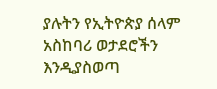ያሉትን የኢትዮጵያ ሰላም አስከባሪ ወታደሮችን እንዲያስወጣ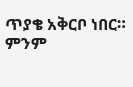ጥያቄ አቅርቦ ነበር።
ምንም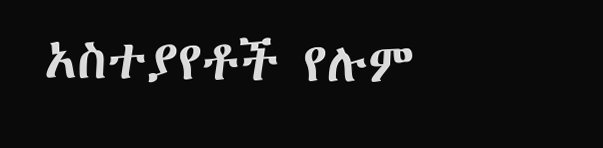አስተያየቶች የሉም